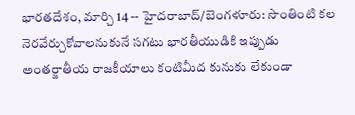భారతదేశం, మార్చి 14 -- హైదరాబాద్/బెంగళూరు: సొంతింటి కల నెరవేర్చుకోవాలనుకునే సగటు భారతీయుడికి ఇప్పుడు అంతర్జాతీయ రాజకీయాలు కంటిమీద కునుకు లేకుండా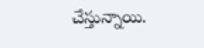చేస్తున్నాయి.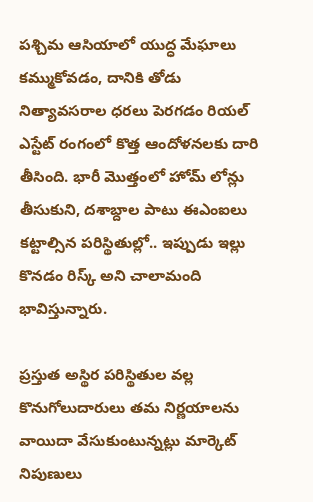పశ్చిమ ఆసియాలో యుద్ధ మేఘాలు కమ్ముకోవడం, దానికి తోడు నిత్యావసరాల ధరలు పెరగడం రియల్ ఎస్టేట్ రంగంలో కొత్త ఆందోళనలకు దారి తీసింది. భారీ మొత్తంలో హోమ్ లోన్లు తీసుకుని, దశాబ్దాల పాటు ఈఎంఐలు కట్టాల్సిన పరిస్థితుల్లో.. ఇప్పుడు ఇల్లు కొనడం రిస్క్ అని చాలామంది భావిస్తున్నారు.

ప్రస్తుత అస్థిర పరిస్థితుల వల్ల కొనుగోలుదారులు తమ నిర్ణయాలను వాయిదా వేసుకుంటున్నట్లు మార్కెట్ నిపుణులు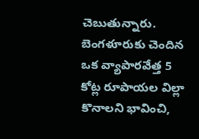చెబుతున్నారు. బెంగళూరుకు చెందిన ఒక వ్యాపారవేత్త 5 కోట్ల రూపాయల విల్లా కొనాలని భావించి,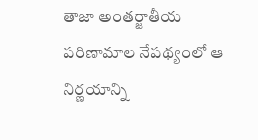తాజా అంతర్జాతీయ పరిణామాల నేపథ్యంలో ఆ నిర్ణయాన్ని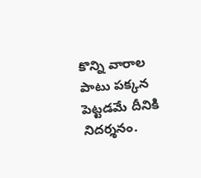కొన్ని వారాల పాటు పక్కన పెట్టడమే దీనికి నిదర్శనం.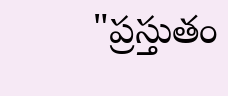"ప్రస్తుతం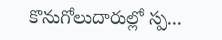కొనుగోలుదారుల్లో స్ప...